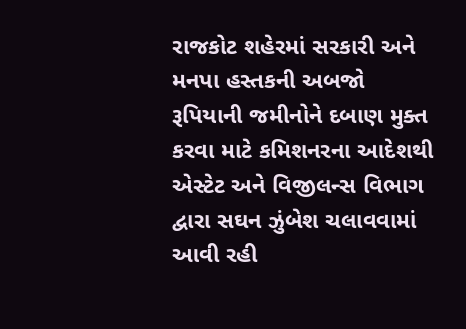રાજકોટ શહેરમાં સરકારી અને મનપા હસ્તકની અબજો રૂપિયાની જમીનોને દબાણ મુક્ત કરવા માટે કમિશનરના આદેશથી એસ્ટેટ અને વિજીલન્સ વિભાગ દ્વારા સઘન ઝુંબેશ ચલાવવામાં આવી રહી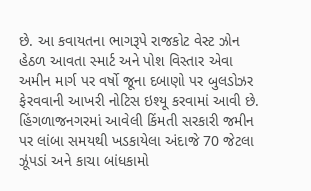છે. આ કવાયતના ભાગરૂપે રાજકોટ વેસ્ટ ઝોન હેઠળ આવતા સ્માર્ટ અને પોશ વિસ્તાર એવા અમીન માર્ગ પર વર્ષો જૂના દબાણો પર બુલડોઝર ફેરવવાની આખરી નોટિસ ઇશ્યૂ કરવામાં આવી છે. હિંગળાજનગરમાં આવેલી કિંમતી સરકારી જમીન પર લાંબા સમયથી ખડકાયેલા અંદાજે 70 જેટલા ઝૂંપડાં અને કાચા બાંધકામો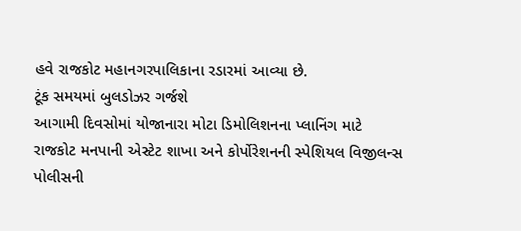હવે રાજકોટ મહાનગરપાલિકાના રડારમાં આવ્યા છે.
ટૂંક સમયમાં બુલડોઝર ગર્જશે
આગામી દિવસોમાં યોજાનારા મોટા ડિમોલિશનના પ્લાનિંગ માટે રાજકોટ મનપાની એસ્ટેટ શાખા અને કોર્પોરેશનની સ્પેશિયલ વિજીલન્સ પોલીસની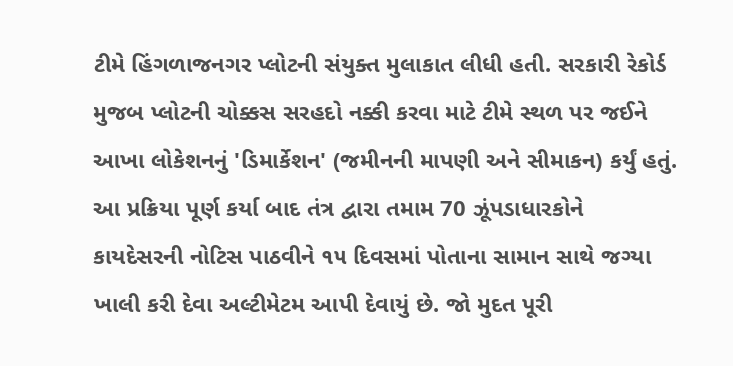ટીમે હિંગળાજનગર પ્લોટની સંયુક્ત મુલાકાત લીધી હતી. સરકારી રેકોર્ડ મુજબ પ્લોટની ચોક્કસ સરહદો નક્કી કરવા માટે ટીમે સ્થળ પર જઈને આખા લોકેશનનું 'ડિમાર્કેશન' (જમીનની માપણી અને સીમાકન) કર્યું હતું. આ પ્રક્રિયા પૂર્ણ કર્યા બાદ તંત્ર દ્વારા તમામ 70 ઝૂંપડાધારકોને કાયદેસરની નોટિસ પાઠવીને ૧૫ દિવસમાં પોતાના સામાન સાથે જગ્યા ખાલી કરી દેવા અલ્ટીમેટમ આપી દેવાયું છે. જો મુદત પૂરી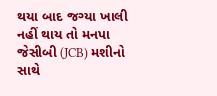થયા બાદ જગ્યા ખાલી નહીં થાય તો મનપા જેસીબી (JCB) મશીનો સાથે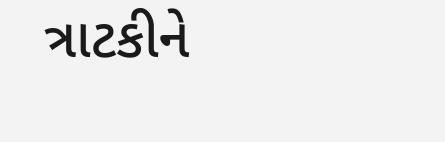ત્રાટકીને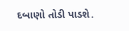દબાણો તોડી પાડશે.